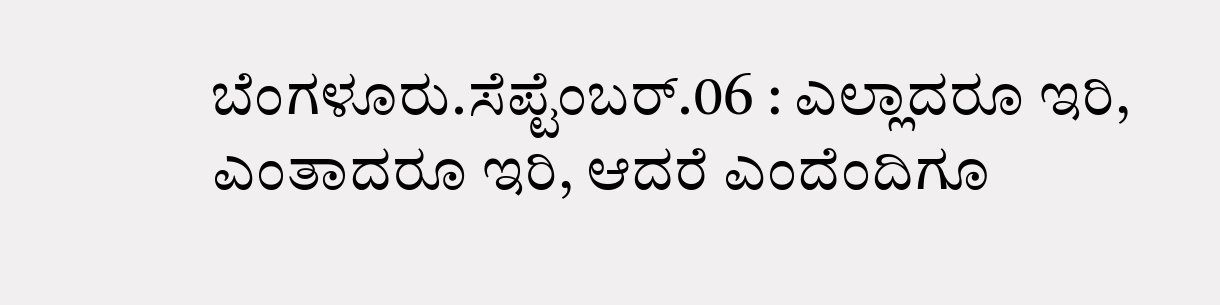ಬೆಂಗಳೂರು.ಸೆಪ್ಟೆಂಬರ್.06 : ಎಲ್ಲಾದರೂ ಇರಿ, ಎಂತಾದರೂ ಇರಿ, ಆದರೆ ಎಂದೆಂದಿಗೂ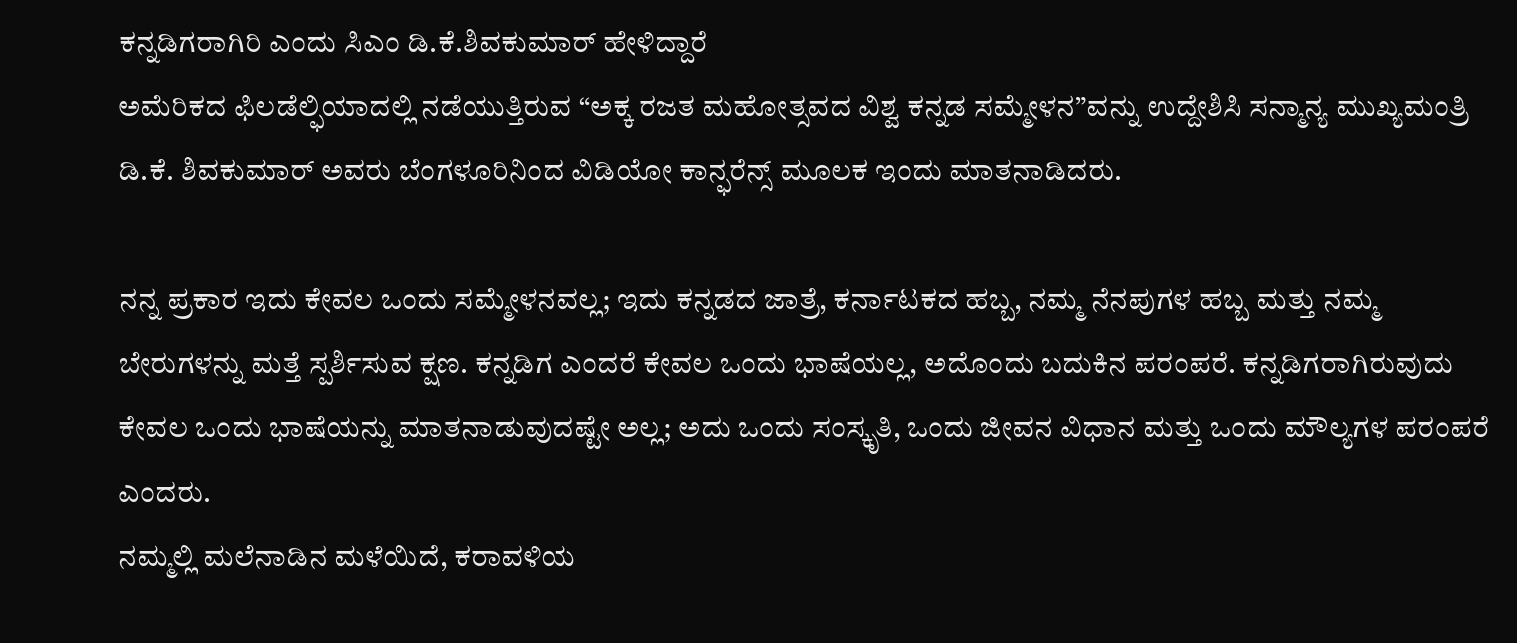ಕನ್ನಡಿಗರಾಗಿರಿ ಎಂದು ಸಿಎಂ ಡಿ.ಕೆ.ಶಿವಕುಮಾರ್ ಹೇಳಿದ್ದಾರೆ
ಅಮೆರಿಕದ ಫಿಲಡೆಲ್ಫಿಯಾದಲ್ಲಿ ನಡೆಯುತ್ತಿರುವ “ಅಕ್ಕ ರಜತ ಮಹೋತ್ಸವದ ವಿಶ್ವ ಕನ್ನಡ ಸಮ್ಮೇಳನ”ವನ್ನು ಉದ್ದೇಶಿಸಿ ಸನ್ಮಾನ್ಯ ಮುಖ್ಯಮಂತ್ರಿ ಡಿ.ಕೆ. ಶಿವಕುಮಾರ್ ಅವರು ಬೆಂಗಳೂರಿನಿಂದ ವಿಡಿಯೋ ಕಾನ್ಫರೆನ್ಸ್ ಮೂಲಕ ಇಂದು ಮಾತನಾಡಿದರು.

ನನ್ನ ಪ್ರಕಾರ ಇದು ಕೇವಲ ಒಂದು ಸಮ್ಮೇಳನವಲ್ಲ; ಇದು ಕನ್ನಡದ ಜಾತ್ರೆ, ಕರ್ನಾಟಕದ ಹಬ್ಬ, ನಮ್ಮ ನೆನಪುಗಳ ಹಬ್ಬ ಮತ್ತು ನಮ್ಮ ಬೇರುಗಳನ್ನು ಮತ್ತೆ ಸ್ಪರ್ಶಿಸುವ ಕ್ಷಣ. ಕನ್ನಡಿಗ ಎಂದರೆ ಕೇವಲ ಒಂದು ಭಾಷೆಯಲ್ಲ, ಅದೊಂದು ಬದುಕಿನ ಪರಂಪರೆ. ಕನ್ನಡಿಗರಾಗಿರುವುದು ಕೇವಲ ಒಂದು ಭಾಷೆಯನ್ನು ಮಾತನಾಡುವುದಷ್ಟೇ ಅಲ್ಲ; ಅದು ಒಂದು ಸಂಸ್ಕೃತಿ, ಒಂದು ಜೀವನ ವಿಧಾನ ಮತ್ತು ಒಂದು ಮೌಲ್ಯಗಳ ಪರಂಪರೆ ಎಂದರು.
ನಮ್ಮಲ್ಲಿ ಮಲೆನಾಡಿನ ಮಳೆಯಿದೆ, ಕರಾವಳಿಯ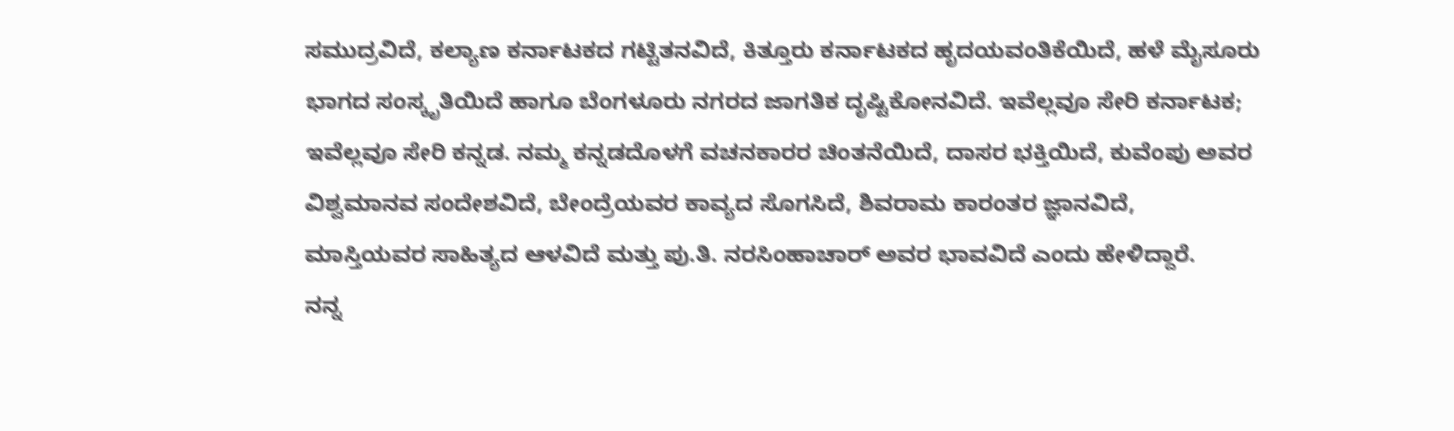ಸಮುದ್ರವಿದೆ, ಕಲ್ಯಾಣ ಕರ್ನಾಟಕದ ಗಟ್ಟಿತನವಿದೆ, ಕಿತ್ತೂರು ಕರ್ನಾಟಕದ ಹೃದಯವಂತಿಕೆಯಿದೆ, ಹಳೆ ಮೈಸೂರು ಭಾಗದ ಸಂಸ್ಕೃತಿಯಿದೆ ಹಾಗೂ ಬೆಂಗಳೂರು ನಗರದ ಜಾಗತಿಕ ದೃಷ್ಟಿಕೋನವಿದೆ. ಇವೆಲ್ಲವೂ ಸೇರಿ ಕರ್ನಾಟಕ; ಇವೆಲ್ಲವೂ ಸೇರಿ ಕನ್ನಡ. ನಮ್ಮ ಕನ್ನಡದೊಳಗೆ ವಚನಕಾರರ ಚಿಂತನೆಯಿದೆ, ದಾಸರ ಭಕ್ತಿಯಿದೆ, ಕುವೆಂಪು ಅವರ ವಿಶ್ವಮಾನವ ಸಂದೇಶವಿದೆ, ಬೇಂದ್ರೆಯವರ ಕಾವ್ಯದ ಸೊಗಸಿದೆ, ಶಿವರಾಮ ಕಾರಂತರ ಜ್ಞಾನವಿದೆ, ಮಾಸ್ತಿಯವರ ಸಾಹಿತ್ಯದ ಆಳವಿದೆ ಮತ್ತು ಪು.ತಿ. ನರಸಿಂಹಾಚಾರ್ ಅವರ ಭಾವವಿದೆ ಎಂದು ಹೇಳಿದ್ದಾರೆ.
ನನ್ನ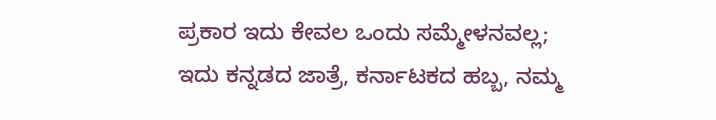ಪ್ರಕಾರ ಇದು ಕೇವಲ ಒಂದು ಸಮ್ಮೇಳನವಲ್ಲ; ಇದು ಕನ್ನಡದ ಜಾತ್ರೆ, ಕರ್ನಾಟಕದ ಹಬ್ಬ, ನಮ್ಮ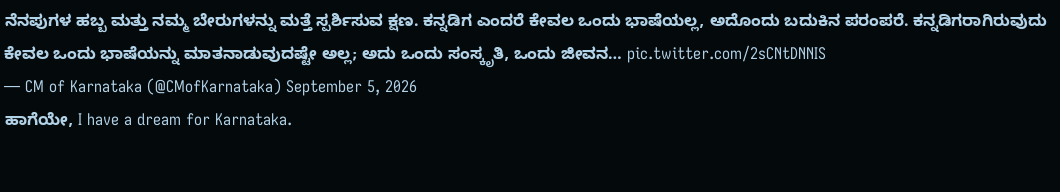ನೆನಪುಗಳ ಹಬ್ಬ ಮತ್ತು ನಮ್ಮ ಬೇರುಗಳನ್ನು ಮತ್ತೆ ಸ್ಪರ್ಶಿಸುವ ಕ್ಷಣ. ಕನ್ನಡಿಗ ಎಂದರೆ ಕೇವಲ ಒಂದು ಭಾಷೆಯಲ್ಲ, ಅದೊಂದು ಬದುಕಿನ ಪರಂಪರೆ. ಕನ್ನಡಿಗರಾಗಿರುವುದು ಕೇವಲ ಒಂದು ಭಾಷೆಯನ್ನು ಮಾತನಾಡುವುದಷ್ಟೇ ಅಲ್ಲ; ಅದು ಒಂದು ಸಂಸ್ಕೃತಿ, ಒಂದು ಜೀವನ… pic.twitter.com/2sCNtDNNIS
— CM of Karnataka (@CMofKarnataka) September 5, 2026
ಹಾಗೆಯೇ, I have a dream for Karnataka.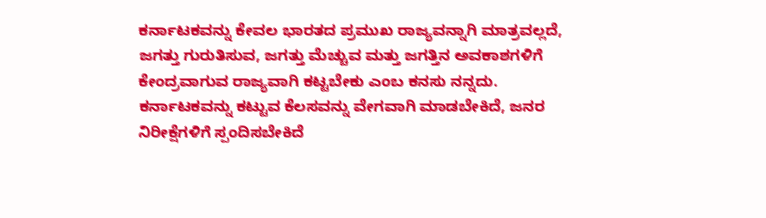ಕರ್ನಾಟಕವನ್ನು ಕೇವಲ ಭಾರತದ ಪ್ರಮುಖ ರಾಜ್ಯವನ್ನಾಗಿ ಮಾತ್ರವಲ್ಲದೆ, ಜಗತ್ತು ಗುರುತಿಸುವ, ಜಗತ್ತು ಮೆಚ್ಚುವ ಮತ್ತು ಜಗತ್ತಿನ ಅವಕಾಶಗಳಿಗೆ ಕೇಂದ್ರವಾಗುವ ರಾಜ್ಯವಾಗಿ ಕಟ್ಟಬೇಕು ಎಂಬ ಕನಸು ನನ್ನದು. ಕರ್ನಾಟಕವನ್ನು ಕಟ್ಟುವ ಕೆಲಸವನ್ನು ವೇಗವಾಗಿ ಮಾಡಬೇಕಿದೆ, ಜನರ ನಿರೀಕ್ಷೆಗಳಿಗೆ ಸ್ಪಂದಿಸಬೇಕಿದೆ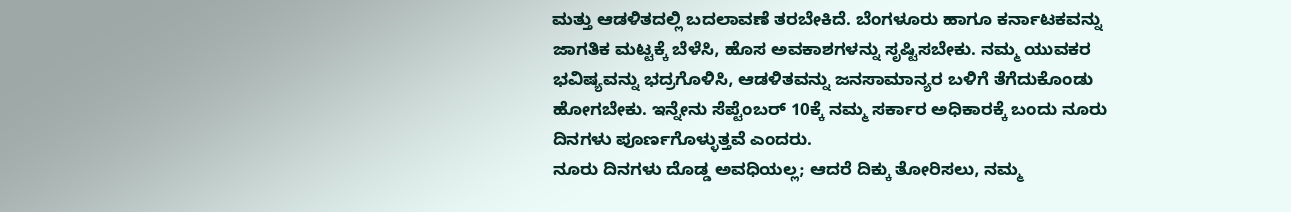ಮತ್ತು ಆಡಳಿತದಲ್ಲಿ ಬದಲಾವಣೆ ತರಬೇಕಿದೆ. ಬೆಂಗಳೂರು ಹಾಗೂ ಕರ್ನಾಟಕವನ್ನು ಜಾಗತಿಕ ಮಟ್ಟಕ್ಕೆ ಬೆಳೆಸಿ, ಹೊಸ ಅವಕಾಶಗಳನ್ನು ಸೃಷ್ಟಿಸಬೇಕು. ನಮ್ಮ ಯುವಕರ ಭವಿಷ್ಯವನ್ನು ಭದ್ರಗೊಳಿಸಿ, ಆಡಳಿತವನ್ನು ಜನಸಾಮಾನ್ಯರ ಬಳಿಗೆ ತೆಗೆದುಕೊಂಡು ಹೋಗಬೇಕು. ಇನ್ನೇನು ಸೆಪ್ಟೆಂಬರ್ 10ಕ್ಕೆ ನಮ್ಮ ಸರ್ಕಾರ ಅಧಿಕಾರಕ್ಕೆ ಬಂದು ನೂರು ದಿನಗಳು ಪೂರ್ಣಗೊಳ್ಳುತ್ತವೆ ಎಂದರು.
ನೂರು ದಿನಗಳು ದೊಡ್ಡ ಅವಧಿಯಲ್ಲ; ಆದರೆ ದಿಕ್ಕು ತೋರಿಸಲು, ನಮ್ಮ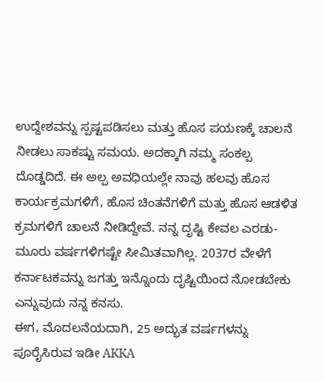ಉದ್ದೇಶವನ್ನು ಸ್ಪಷ್ಟಪಡಿಸಲು ಮತ್ತು ಹೊಸ ಪಯಣಕ್ಕೆ ಚಾಲನೆ ನೀಡಲು ಸಾಕಷ್ಟು ಸಮಯ. ಅದಕ್ಕಾಗಿ ನಮ್ಮ ಸಂಕಲ್ಪ ದೊಡ್ಡದಿದೆ. ಈ ಅಲ್ಪ ಅವಧಿಯಲ್ಲೇ ನಾವು ಹಲವು ಹೊಸ ಕಾರ್ಯಕ್ರಮಗಳಿಗೆ, ಹೊಸ ಚಿಂತನೆಗಳಿಗೆ ಮತ್ತು ಹೊಸ ಆಡಳಿತ ಕ್ರಮಗಳಿಗೆ ಚಾಲನೆ ನೀಡಿದ್ದೇವೆ. ನನ್ನ ದೃಷ್ಟಿ ಕೇವಲ ಎರಡು-ಮೂರು ವರ್ಷಗಳಿಗಷ್ಟೇ ಸೀಮಿತವಾಗಿಲ್ಲ. 2037ರ ವೇಳೆಗೆ ಕರ್ನಾಟಕವನ್ನು ಜಗತ್ತು ಇನ್ನೊಂದು ದೃಷ್ಟಿಯಿಂದ ನೋಡಬೇಕು ಎನ್ನುವುದು ನನ್ನ ಕನಸು.
ಈಗ, ಮೊದಲನೆಯದಾಗಿ, 25 ಅದ್ಭುತ ವರ್ಷಗಳನ್ನು ಪೂರೈಸಿರುವ ಇಡೀ AKKA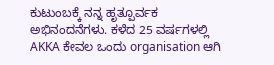ಕುಟುಂಬಕ್ಕೆ ನನ್ನ ಹೃತ್ಪೂರ್ವಕ ಅಭಿನಂದನೆಗಳು. ಕಳೆದ 25 ವರ್ಷಗಳಲ್ಲಿ AKKA ಕೇವಲ ಒಂದು organisation ಆಗಿ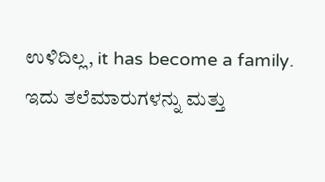ಉಳಿದಿಲ್ಲ, it has become a family. ಇದು ತಲೆಮಾರುಗಳನ್ನು ಮತ್ತು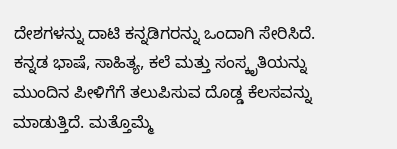ದೇಶಗಳನ್ನು ದಾಟಿ ಕನ್ನಡಿಗರನ್ನು ಒಂದಾಗಿ ಸೇರಿಸಿದೆ. ಕನ್ನಡ ಭಾಷೆ, ಸಾಹಿತ್ಯ, ಕಲೆ ಮತ್ತು ಸಂಸ್ಕೃತಿಯನ್ನು ಮುಂದಿನ ಪೀಳಿಗೆಗೆ ತಲುಪಿಸುವ ದೊಡ್ಡ ಕೆಲಸವನ್ನು ಮಾಡುತ್ತಿದೆ. ಮತ್ತೊಮ್ಮೆ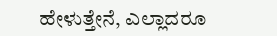ಹೇಳುತ್ತೇನೆ, ಎಲ್ಲಾದರೂ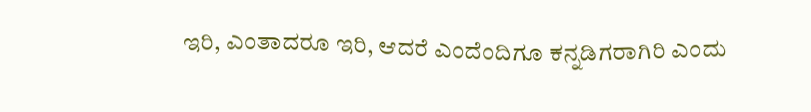ಇರಿ, ಎಂತಾದರೂ ಇರಿ, ಆದರೆ ಎಂದೆಂದಿಗೂ ಕನ್ನಡಿಗರಾಗಿರಿ ಎಂದು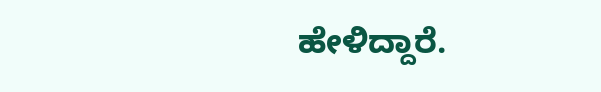ಹೇಳಿದ್ದಾರೆ.